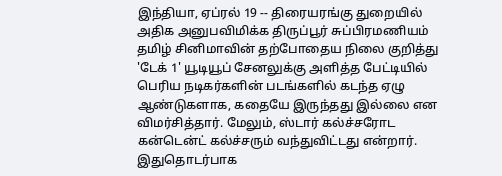இந்தியா, ஏப்ரல் 19 -- திரையரங்கு துறையில் அதிக அனுபவிமிக்க திருப்பூர் சுப்பிரமணியம் தமிழ் சினிமாவின் தற்போதைய நிலை குறித்து 'டேக் 1' யூடியூப் சேனலுக்கு அளித்த பேட்டியில் பெரிய நடிகர்களின் படங்களில் கடந்த ஏழு ஆண்டுகளாக, கதையே இருந்தது இல்லை என விமர்சித்தார். மேலும், ஸ்டார் கல்ச்சரோட கன்டென்ட் கல்ச்சரும் வந்துவிட்டது என்றார்.
இதுதொடர்பாக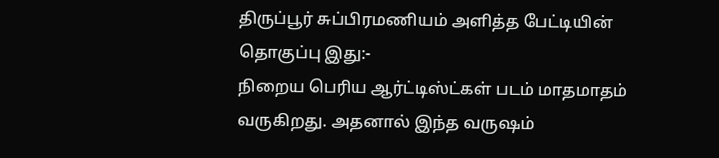திருப்பூர் சுப்பிரமணியம் அளித்த பேட்டியின் தொகுப்பு இது:-
நிறைய பெரிய ஆர்ட்டிஸ்ட்கள் படம் மாதமாதம் வருகிறது. அதனால் இந்த வருஷம்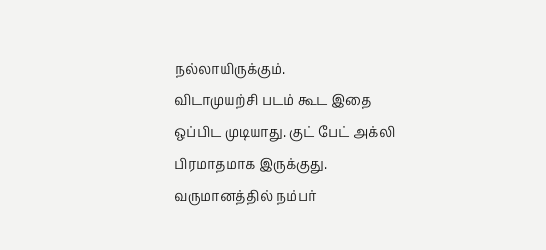நல்லாயிருக்கும்.
விடாமுயற்சி படம் கூட இதை ஒப்பிட முடியாது. குட் பேட் அக்லி பிரமாதமாக இருக்குது. வருமானத்தில் நம்பர்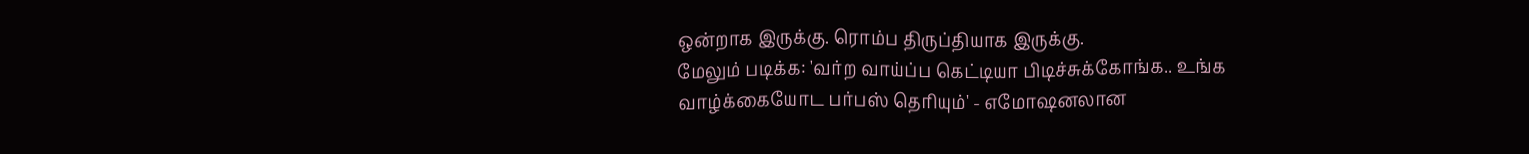ஒன்றாக இருக்கு. ரொம்ப திருப்தியாக இருக்கு.
மேலும் படிக்க: 'வர்ற வாய்ப்ப கெட்டியா பிடிச்சுக்கோங்க.. உங்க வாழ்க்கையோட பர்பஸ் தெரியும்' - எமோஷனலான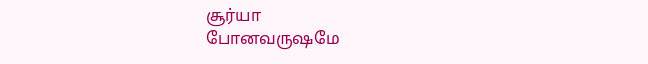சூர்யா
போனவருஷமே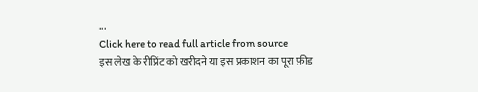...
Click here to read full article from source
इस लेख के रीप्रिंट को खरीदने या इस प्रकाशन का पूरा फ़ीड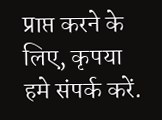प्राप्त करने के लिए, कृपया
हमे संपर्क करें.